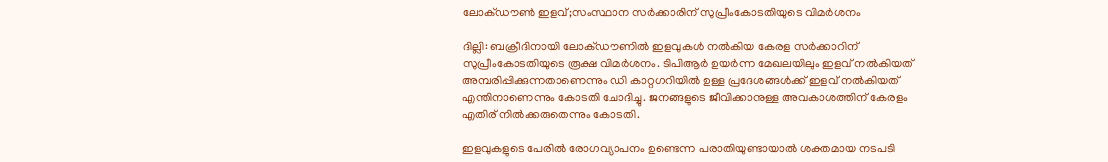ലോക്ഡൗണ്‍ ഇളവ്;സംസ്ഥാന സര്‍ക്കാരിന് സുപ്രീംകോടതിയുടെ വിമര്‍ശനം

ദില്ലി: ബക്രീദിനായി ലോക്ഡൗണില്‍ ഇളവുകള്‍ നല്‍കിയ കേരള സര്‍ക്കാറിന് സുപ്രീംകോടതിയുടെ രൂക്ഷ വിമര്‍ശനം. ടിപിആര്‍ ഉയര്‍ന്ന മേഖലയിലും ഇളവ് നല്‍കിയത് അമ്പരിപ്പിക്കുന്നതാണെന്നും ഡി കാറ്റഗറിയില്‍ ഉള്ള പ്രദേശങ്ങള്‍ക്ക് ഇളവ് നല്‍കിയത് എന്തിനാണെന്നും കോടതി ചോദിച്ചു. ജനങ്ങളുടെ ജീവിക്കാനുള്ള അവകാശത്തിന് കേരളം എതിര് നില്‍ക്കരുതെന്നും കോടതി.

ഇളവുകളുടെ പേരില്‍ രോഗവ്യാപനം ഉണ്ടെന്ന പരാതിയുണ്ടായാല്‍ ശക്തമായ നടപടി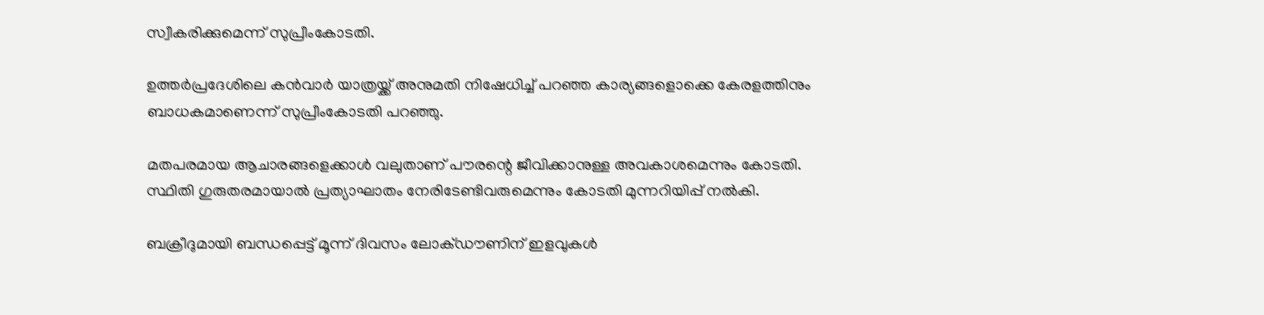സ്വീകരിക്കുമെന്ന് സുപ്രീംകോടതി.

ഉത്തര്‍പ്രദേശിലെ കന്‍വാര്‍ യാത്രയ്ക്ക് അനുമതി നിഷേധിച്ച് പറഞ്ഞ കാര്യങ്ങളൊക്കെ കേരളത്തിനും ബാധകമാണെന്ന് സുപ്രീംകോടതി പറഞ്ഞു.

മതപരമായ ആചാരങ്ങളെക്കാള്‍ വലുതാണ് പൗരന്റെ ജീവിക്കാനുള്ള അവകാശമെന്നും കോടതി. സ്ഥിതി ഗുരുതരമായാല്‍ പ്രത്യാഘാതം നേരിടേണ്ടിവരുമെന്നും കോടതി മുന്നറിയിപ്പ് നല്‍കി.

ബക്രീദുമായി ബന്ധപ്പെട്ട് മൂന്ന് ദിവസം ലോക്ഡൗണിന് ഇളവുകള്‍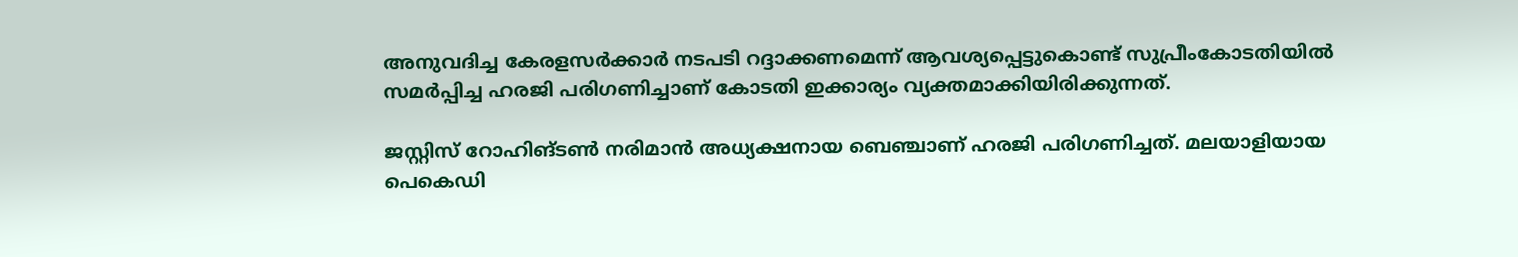അനുവദിച്ച കേരളസര്‍ക്കാര്‍ നടപടി റദ്ദാക്കണമെന്ന് ആവശ്യപ്പെട്ടുകൊണ്ട് സുപ്രീംകോടതിയില്‍ സമര്‍പ്പിച്ച ഹരജി പരിഗണിച്ചാണ് കോടതി ഇക്കാര്യം വ്യക്തമാക്കിയിരിക്കുന്നത്.

ജസ്റ്റിസ് റോഹിങ്ടണ്‍ നരിമാന്‍ അധ്യക്ഷനായ ബെഞ്ചാണ് ഹരജി പരിഗണിച്ചത്. മലയാളിയായ പെകെഡി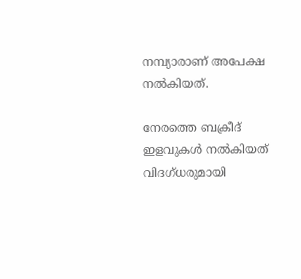നമ്പ്യാരാണ് അപേക്ഷ നല്‍കിയത്.

നേരത്തെ ബക്രീദ് ഇളവുകള്‍ നല്‍കിയത് വിദഗ്ധരുമായി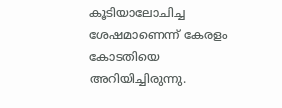കൂടിയാലോചിച്ച ശേഷമാണെന്ന് കേരളം കോടതിയെ അറിയിച്ചിരുന്നു.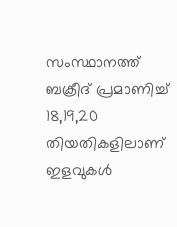സംസ്ഥാനത്ത് ബക്രീദ് പ്രമാണിച്ച് 18,19,20 തിയതികളിലാണ് ഇളവുകള്‍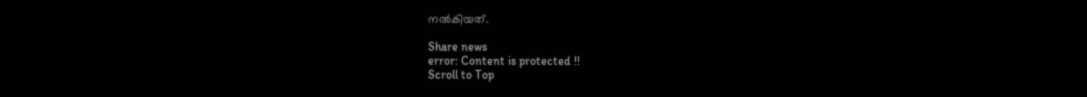നല്‍കിയത്.

Share news
error: Content is protected !!
Scroll to Top